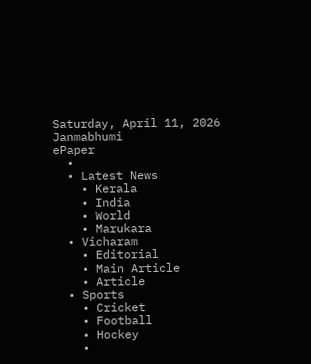Saturday, April 11, 2026
Janmabhumi
ePaper
  •
  • Latest News
    • Kerala
    • India
    • World
    • Marukara
  • Vicharam
    • Editorial
    • Main Article
    • Article
  • Sports
    • Cricket
    • Football
    • Hockey
    •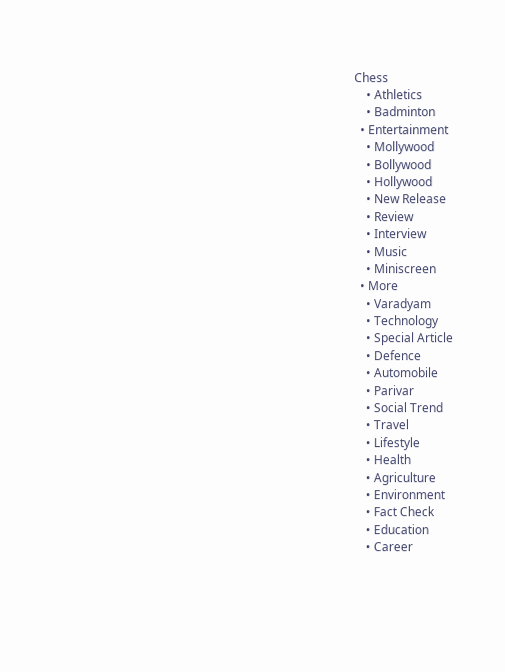Chess
    • Athletics
    • Badminton
  • Entertainment
    • Mollywood
    • Bollywood
    • Hollywood
    • New Release
    • Review
    • Interview
    • Music
    • Miniscreen
  • More
    • Varadyam
    • Technology
    • Special Article
    • Defence
    • Automobile
    • Parivar
    • Social Trend
    • Travel
    • Lifestyle
    • Health
    • Agriculture
    • Environment
    • Fact Check
    • Education
    • Career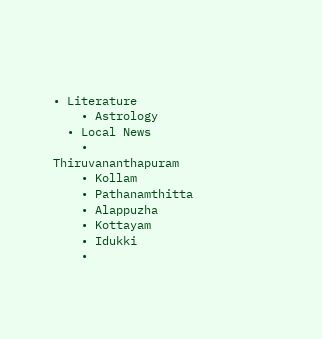• Literature
    • Astrology
  • Local News
    • Thiruvananthapuram
    • Kollam
    • Pathanamthitta
    • Alappuzha
    • Kottayam
    • Idukki
    •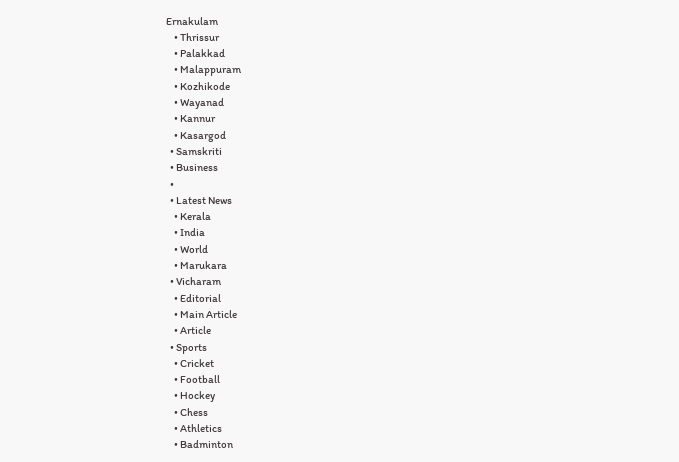Ernakulam
    • Thrissur
    • Palakkad
    • Malappuram
    • Kozhikode
    • Wayanad
    • Kannur
    • Kasargod
  • Samskriti
  • Business
  •
  • Latest News
    • Kerala
    • India
    • World
    • Marukara
  • Vicharam
    • Editorial
    • Main Article
    • Article
  • Sports
    • Cricket
    • Football
    • Hockey
    • Chess
    • Athletics
    • Badminton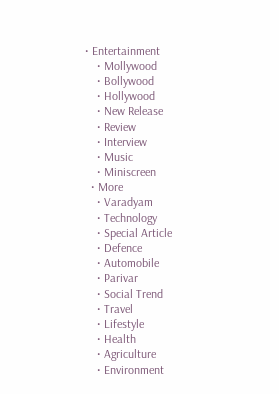• Entertainment
    • Mollywood
    • Bollywood
    • Hollywood
    • New Release
    • Review
    • Interview
    • Music
    • Miniscreen
  • More
    • Varadyam
    • Technology
    • Special Article
    • Defence
    • Automobile
    • Parivar
    • Social Trend
    • Travel
    • Lifestyle
    • Health
    • Agriculture
    • Environment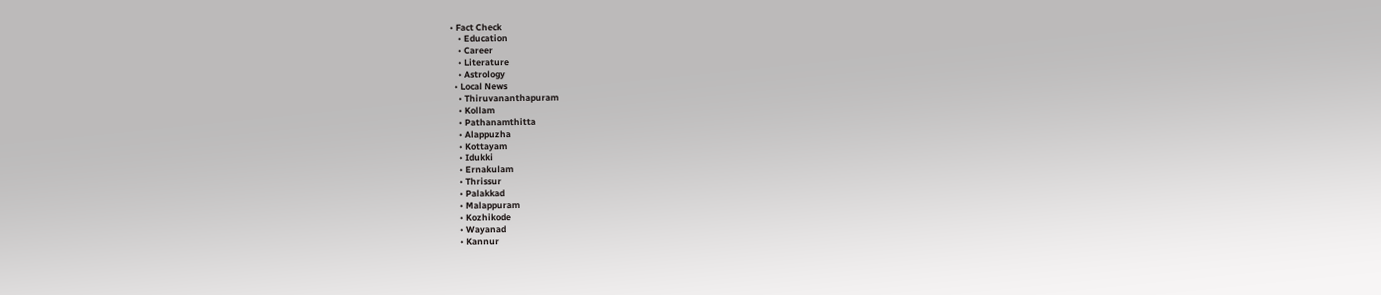• Fact Check
    • Education
    • Career
    • Literature
    • Astrology
  • Local News
    • Thiruvananthapuram
    • Kollam
    • Pathanamthitta
    • Alappuzha
    • Kottayam
    • Idukki
    • Ernakulam
    • Thrissur
    • Palakkad
    • Malappuram
    • Kozhikode
    • Wayanad
    • Kannur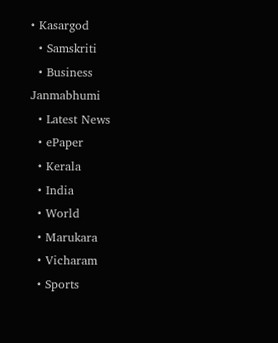• Kasargod
  • Samskriti
  • Business
Janmabhumi
  • Latest News
  • ePaper
  • Kerala
  • India
  • World
  • Marukara
  • Vicharam
  • Sports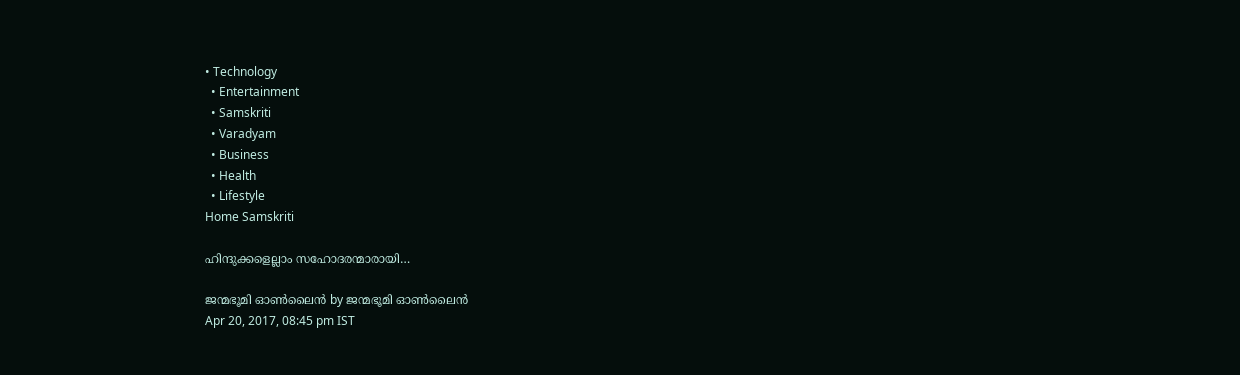• Technology
  • Entertainment
  • Samskriti
  • Varadyam
  • Business
  • Health
  • Lifestyle
Home Samskriti

ഹിന്ദുക്കളെല്ലാം സഹോദരന്മാരായി…

ജന്മഭൂമി ഓണ്‍ലൈന്‍ by ജന്മഭൂമി ഓണ്‍ലൈന്‍
Apr 20, 2017, 08:45 pm IST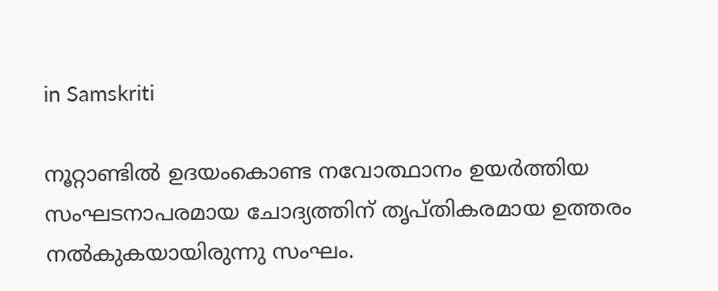in Samskriti

നൂറ്റാണ്ടില്‍ ഉദയംകൊണ്ട നവോത്ഥാനം ഉയര്‍ത്തിയ സംഘടനാപരമായ ചോദ്യത്തിന് തൃപ്തികരമായ ഉത്തരം നല്‍കുകയായിരുന്നു സംഘം.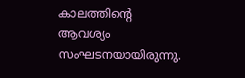കാലത്തിന്റെ ആവശ്യം സംഘടനയായിരുന്നു.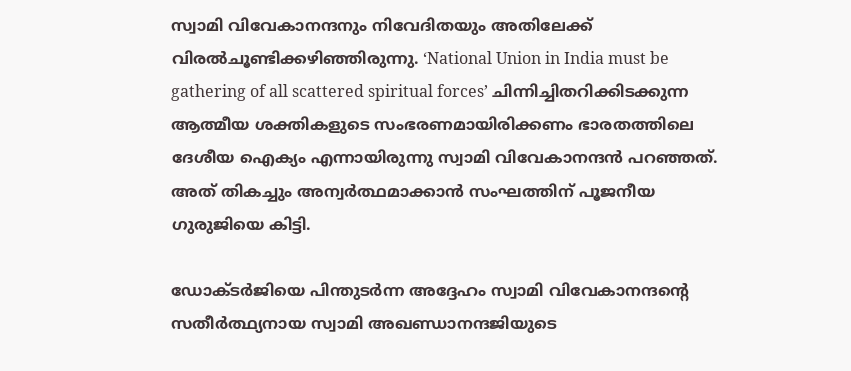സ്വാമി വിവേകാനന്ദനും നിവേദിതയും അതിലേക്ക് വിരല്‍ചൂണ്ടിക്കഴിഞ്ഞിരുന്നു. ‘National Union in India must be gathering of all scattered spiritual forces’ ചിന്നിച്ചിതറിക്കിടക്കുന്ന ആത്മീയ ശക്തികളുടെ സംഭരണമായിരിക്കണം ഭാരതത്തിലെ ദേശീയ ഐക്യം എന്നായിരുന്നു സ്വാമി വിവേകാനന്ദന്‍ പറഞ്ഞത്. അത് തികച്ചും അന്വര്‍ത്ഥമാക്കാന്‍ സംഘത്തിന് പൂജനീയ ഗുരുജിയെ കിട്ടി.

ഡോക്ടര്‍ജിയെ പിന്തുടര്‍ന്ന അദ്ദേഹം സ്വാമി വിവേകാനന്ദന്റെ സതീര്‍ത്ഥ്യനായ സ്വാമി അഖണ്ഡാനന്ദജിയുടെ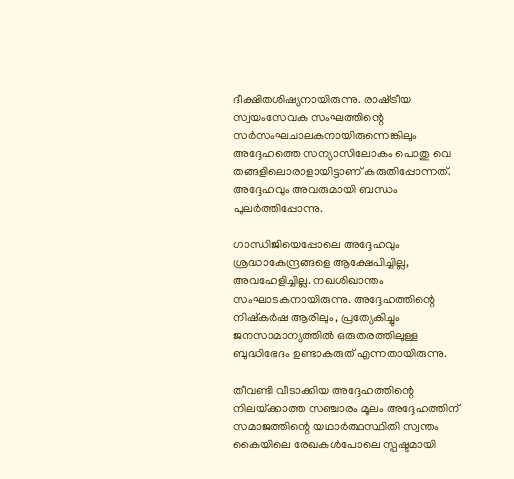ദീക്ഷിതശിഷ്യനായിരുന്നു. രാഷ്‌ട്രീയ സ്വയംസേവക സംഘത്തിന്റെ സര്‍സംഘചാലകനായിരുന്നെങ്കിലും അദ്ദേഹത്തെ സന്യാസിലോകം പൊതു വെ തങ്ങളിലൊരാളായിട്ടാണ് കരുതിപ്പോന്നത്. അദ്ദേഹവും അവരുമായി ബന്ധം പുലര്‍ത്തിപ്പോന്നു.

ഗാന്ധിജിയെപ്പോലെ അദ്ദേഹവും ശ്രദ്ധാകേന്ദ്രങ്ങളെ ആക്ഷേപിച്ചില്ല, അവഹേളിച്ചില്ല. നഖശിഖാന്തം സംഘാടകനായിരുന്നു. അദ്ദേഹത്തിന്റെ നിഷ്‌കര്‍ഷ ആരിലും, പ്രത്യേകിച്ചും ജനസാമാന്യത്തില്‍ ഒരുതരത്തിലുള്ള ബുദ്ധിഭേദം ഉണ്ടാകരുത് എന്നതായിരുന്നു.

തീവണ്ടി വീടാക്കിയ അദ്ദേഹത്തിന്റെ നിലയ്‌ക്കാത്ത സഞ്ചാരം മൂലം അദ്ദേഹത്തിന് സമാജത്തിന്റെ യഥാര്‍ത്ഥസ്ഥിതി സ്വന്തം കൈയിലെ രേഖകള്‍പോലെ സ്പഷ്ടമായി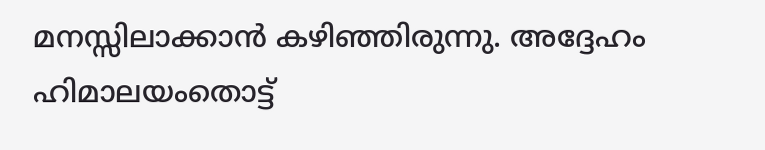മനസ്സിലാക്കാന്‍ കഴിഞ്ഞിരുന്നു. അദ്ദേഹം ഹിമാലയംതൊട്ട്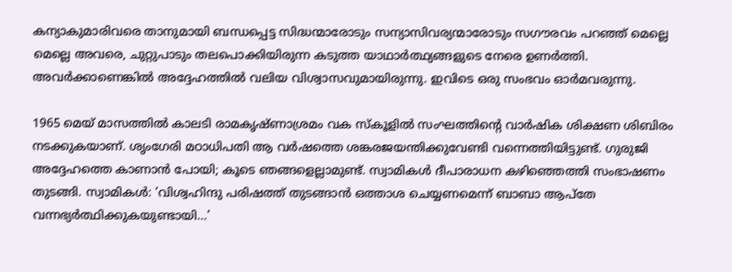കന്യാകുമാരിവരെ താനുമായി ബന്ധപ്പെട്ട സിദ്ധന്മാരോടും സന്യാസിവര്യന്മാരോടും സഗൗരവം പറഞ്ഞ് മെല്ലെ മെല്ലെ അവരെ, ചുറ്റുപാടും തലപൊക്കിയിരുന്ന കടുത്ത യാഥാര്‍ത്ഥ്യങ്ങളുടെ നേരെ ഉണര്‍ത്തി. അവര്‍ക്കാണെങ്കില്‍ അദ്ദേഹത്തില്‍ വലിയ വിശ്വാസവുമായിരുന്നു. ഇവിടെ ഒരു സംഭവം ഓര്‍മവരുന്നു.

1965 മെയ് മാസത്തില്‍ കാലടി രാമകൃഷ്ണാശ്രമം വക സ്‌കൂളില്‍ സംഘത്തിന്റെ വാര്‍ഷിക ശിക്ഷണ ശിബിരം നടക്കുകയാണ്. ശൃംഗേരി മഠാധിപതി ആ വര്‍ഷത്തെ ശങ്കരജയന്തിക്കുവേണ്ടി വന്നെത്തിയിട്ടുണ്ട്. ഗുരുജി അദ്ദേഹത്തെ കാണാന്‍ പോയി; കൂടെ ഞങ്ങളെല്ലാമുണ്ട്. സ്വാമികള്‍ ദീപാരാധന കഴിഞ്ഞെത്തി സംഭാഷണം തുടങ്ങി. സ്വാമികള്‍: ‘വിശ്വഹിന്ദു പരിഷത്ത് തുടങ്ങാന്‍ ഒത്താശ ചെയ്യണമെന്ന് ബാബാ ആപ്‌തേ വന്നഭ്യര്‍ത്ഥിക്കുകയുണ്ടായി…’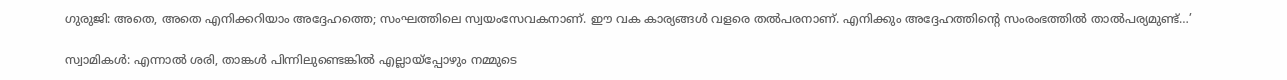ഗുരുജി: അതെ, അതെ എനിക്കറിയാം അദ്ദേഹത്തെ; സംഘത്തിലെ സ്വയംസേവകനാണ്. ഈ വക കാര്യങ്ങള്‍ വളരെ തല്‍പരനാണ്. എനിക്കും അദ്ദേഹത്തിന്റെ സംരംഭത്തില്‍ താല്‍പര്യമുണ്ട്…’

സ്വാമികള്‍: എന്നാല്‍ ശരി, താങ്കള്‍ പിന്നിലുണ്ടെങ്കില്‍ എല്ലായ്‌പ്പോഴും നമ്മുടെ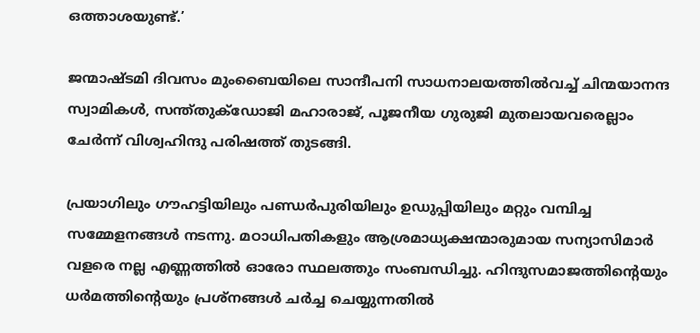ഒത്താശയുണ്ട്.’

ജന്മാഷ്ടമി ദിവസം മുംബൈയിലെ സാന്ദീപനി സാധനാലയത്തില്‍വച്ച് ചിന്മയാനന്ദ സ്വാമികള്‍, സന്ത്തുക്‌ഡോജി മഹാരാജ്, പൂജനീയ ഗുരുജി മുതലായവരെല്ലാം ചേര്‍ന്ന് വിശ്വഹിന്ദു പരിഷത്ത് തുടങ്ങി.

പ്രയാഗിലും ഗൗഹട്ടിയിലും പണ്ഡര്‍പുരിയിലും ഉഡുപ്പിയിലും മറ്റും വമ്പിച്ച സമ്മേളനങ്ങള്‍ നടന്നു. മഠാധിപതികളും ആശ്രമാധ്യക്ഷന്മാരുമായ സന്യാസിമാര്‍ വളരെ നല്ല എണ്ണത്തില്‍ ഓരോ സ്ഥലത്തും സംബന്ധിച്ചു. ഹിന്ദുസമാജത്തിന്റെയും ധര്‍മത്തിന്റെയും പ്രശ്‌നങ്ങള്‍ ചര്‍ച്ച ചെയ്യുന്നതില്‍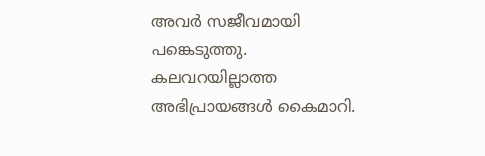അവര്‍ സജീവമായി പങ്കെടുത്തു. കലവറയില്ലാത്ത അഭിപ്രായങ്ങള്‍ കൈമാറി.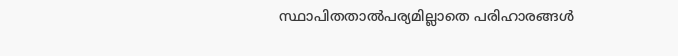സ്ഥാപിതതാല്‍പര്യമില്ലാതെ പരിഹാരങ്ങള്‍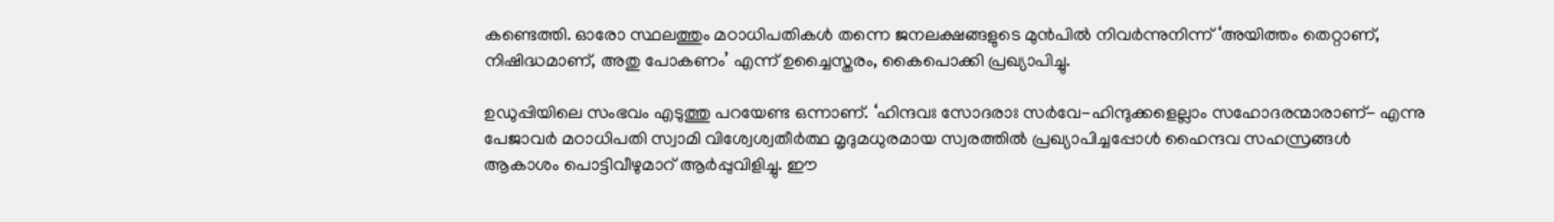കണ്ടെത്തി. ഓരോ സ്ഥലത്തും മഠാധിപതികള്‍ തന്നെ ജനലക്ഷങ്ങളുടെ മുന്‍പില്‍ നിവര്‍ന്നുനിന്ന് ‘അയിത്തം തെറ്റാണ്, നിഷിദ്ധമാണ്, അതു പോകണം’ എന്ന് ഉച്ചൈസ്തരം, കൈപൊക്കി പ്രഖ്യാപിച്ചു.

ഉഡുപ്പിയിലെ സംഭവം എടുത്തു പറയേണ്ട ഒന്നാണ്. ‘ഹിന്ദവഃ സോദരാഃ സര്‍വേ-ഹിന്ദുക്കളെല്ലാം സഹോദരന്മാരാണ്- എന്നു പേജാവര്‍ മഠാധിപതി സ്വാമി വിശ്വേശ്വതീര്‍ത്ഥ മൃദുമധുരമായ സ്വരത്തില്‍ പ്രഖ്യാപിച്ചപ്പോള്‍ ഹൈന്ദവ സഹസ്രങ്ങള്‍ ആകാശം പൊട്ടിവീഴുമാറ് ആര്‍പ്പുവിളിച്ചു. ഈ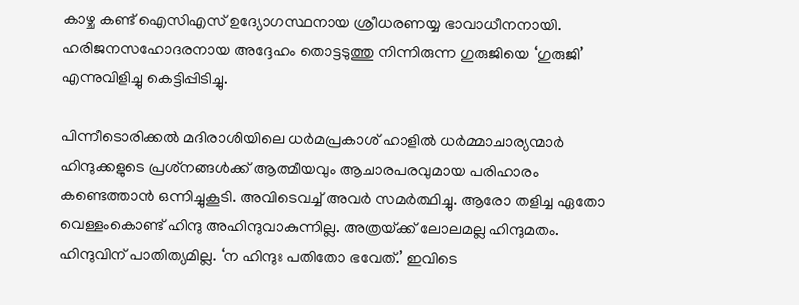കാഴ്ച കണ്ട് ഐസിഎസ് ഉദ്യോഗസ്ഥനായ ശ്രീധരണയ്യ ഭാവാധീനനായി. ഹരിജനസഹോദരനായ അദ്ദേഹം തൊട്ടടുത്തു നിന്നിരുന്ന ഗുരുജിയെ ‘ഗുരുജി’ എന്നുവിളിച്ചു കെട്ടിപ്പിടിച്ചു.

പിന്നീടൊരിക്കല്‍ മദിരാശിയിലെ ധര്‍മപ്രകാശ് ഹാളില്‍ ധര്‍മ്മാചാര്യന്മാര്‍ ഹിന്ദുക്കളുടെ പ്രശ്‌നങ്ങള്‍ക്ക് ആത്മീയവും ആചാരപരവുമായ പരിഹാരം കണ്ടെത്താന്‍ ഒന്നിച്ചുകൂടി. അവിടെവച്ച് അവര്‍ സമര്‍ത്ഥിച്ചു. ആരോ തളിച്ച ഏതോ വെള്ളംകൊണ്ട് ഹിന്ദു അഹിന്ദുവാകുന്നില്ല. അത്രയ്‌ക്ക് ലോലമല്ല ഹിന്ദുമതം. ഹിന്ദുവിന് പാതിത്യമില്ല. ‘ന ഹിന്ദുഃ പതിതോ ഭവേത്.’ ഇവിടെ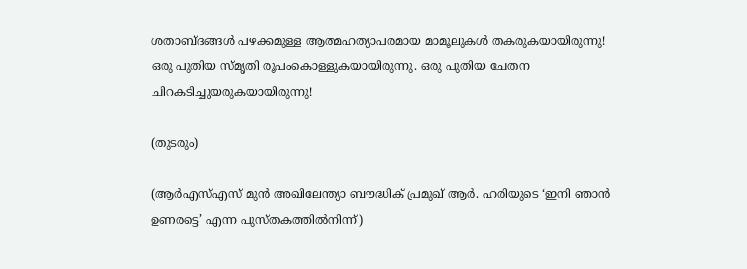ശതാബ്ദങ്ങള്‍ പഴക്കമുള്ള ആത്മഹത്യാപരമായ മാമൂലുകള്‍ തകരുകയായിരുന്നു! ഒരു പുതിയ സ്മൃതി രൂപംകൊള്ളുകയായിരുന്നു. ഒരു പുതിയ ചേതന ചിറകടിച്ചുയരുകയായിരുന്നു!

(തുടരും)

(ആര്‍എസ്എസ് മുന്‍ അഖിലേന്ത്യാ ബൗദ്ധിക് പ്രമുഖ് ആര്‍. ഹരിയുടെ ‘ഇനി ഞാന്‍ ഉണരട്ടെ’ എന്ന പുസ്തകത്തില്‍നിന്ന്)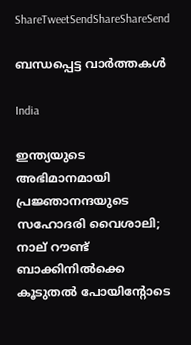ShareTweetSendShareShareSend

ബന്ധപ്പെട്ട വാര്‍ത്തകള്‍

India

ഇന്ത്യയുടെ അഭിമാനമായി പ്രജ്ഞാനന്ദയുടെ സഹോദരി വൈശാലി; നാല് റൗണ്ട് ബാക്കിനില്‍ക്കെ കൂടുതല്‍ പോയിന്‍റോടെ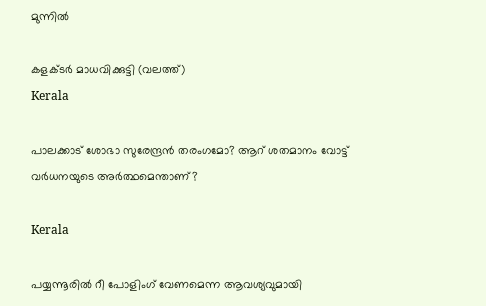മുന്നില്‍

കളക്ടര്‍ മാധവിക്കുട്ടി (വലത്ത്)
Kerala

പാലക്കാട് ശോഭാ സുരേന്ദ്രന്‍ തരംഗമോ? ആറ് ശതമാനം വോട്ട് വര്‍ധനയുടെ അര്‍ത്ഥമെന്താണ്?

Kerala

പയ്യന്നൂരില്‍ റീ പോളിംഗ് വേണമെന്ന ആവശ്യവുമായി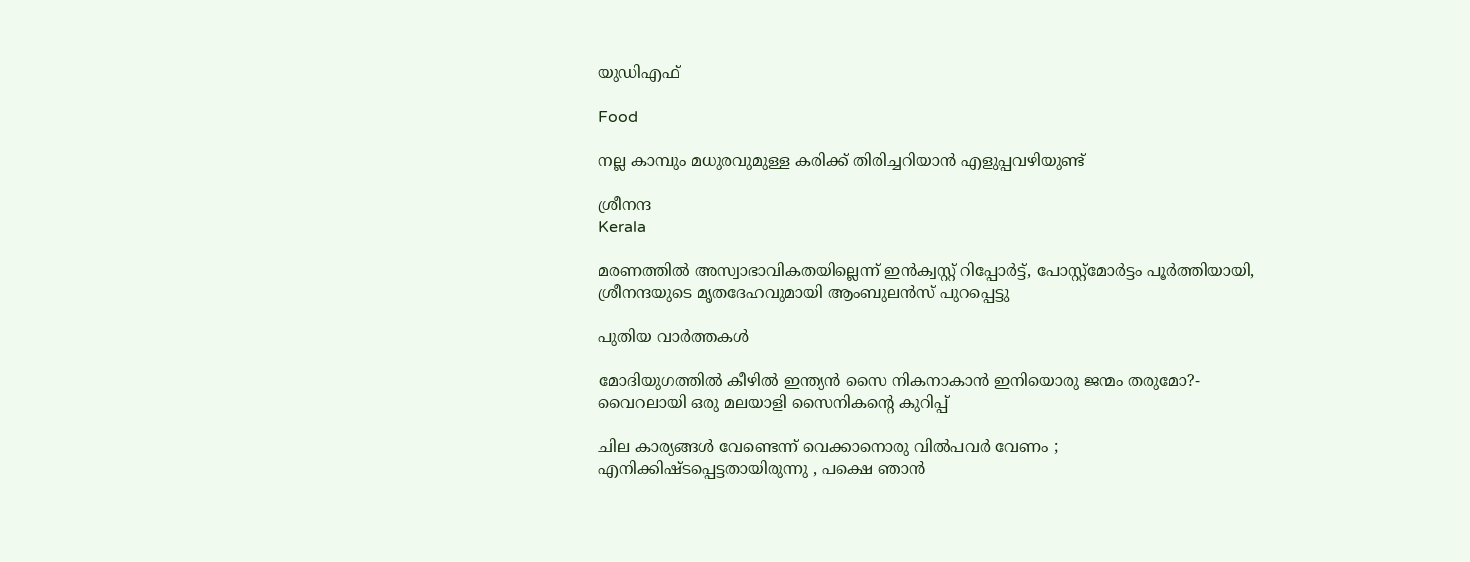യുഡിഎഫ്

Food

നല്ല കാമ്പും മധുരവുമുള്ള കരിക്ക് തിരിച്ചറിയാൻ എളുപ്പവഴിയുണ്ട്

ശ്രീനന്ദ
Kerala

മരണത്തില്‍ അസ്വാഭാവികതയില്ലെന്ന് ഇന്‍ക്വസ്റ്റ് റിപ്പോര്‍ട്ട്, പോസ്റ്റ്‌മോര്‍ട്ടം പൂര്‍ത്തിയായി, ശ്രീനന്ദയുടെ മൃതദേഹവുമായി ആംബുലന്‍സ് പുറപ്പെട്ടു

പുതിയ വാര്‍ത്തകള്‍

മോദിയുഗത്തിൽ കീഴിൽ ഇന്ത്യൻ സൈ നികനാകാൻ ഇനിയൊരു ജന്മം തരുമോ?- വൈറലായി ഒരു മലയാളി സൈനികന്റെ കുറിപ്പ്

ചില കാര്യങ്ങള്‍ വേണ്ടെന്ന് വെക്കാനൊരു വില്‍പവര്‍ വേണം ; എനിക്കിഷ്ടപ്പെട്ടതായിരുന്നു , പക്ഷെ ഞാൻ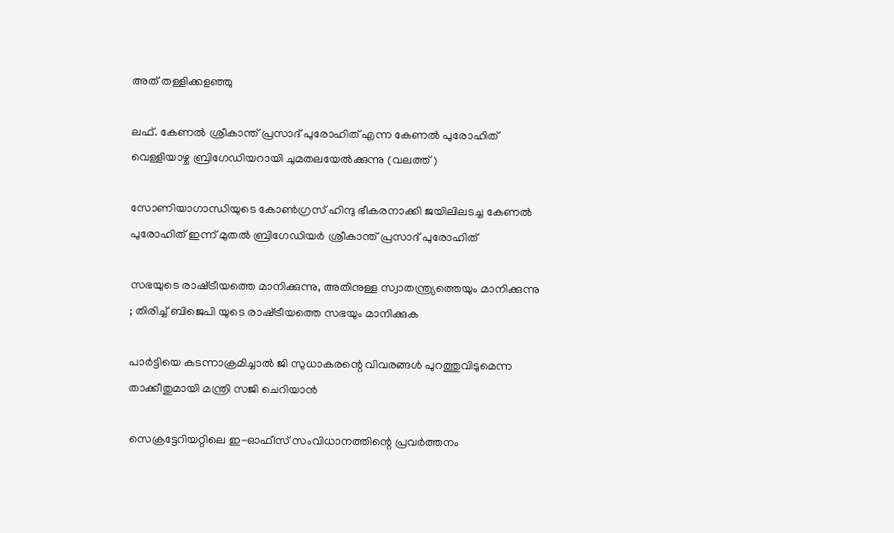അത് തള്ളിക്കളഞ്ഞു

ലഫ്. കേണല്‍ ശ്രീകാന്ത് പ്രസാദ് പുരോഹിത് എന്ന കേണല്‍ പുരോഹിത് വെള്ളിയാഴ്ച ബ്രിഗേഡിയറായി ചുമതലയേല്‍ക്കുന്നു (വലത്ത്)

സോണിയാഗാന്ധിയുടെ കോണ്‍ഗ്രസ് ഹിന്ദു ഭീകരനാക്കി ജയിലിലടച്ച കേണൽ പുരോഹിത് ഇന്ന് മുതൽ ബ്രിഗേഡിയർ ശ്രീകാന്ത് പ്രസാദ് പുരോഹിത്

സഭയുടെ രാഷ്‌ട്രീയത്തെ മാനിക്കുന്നു, അതിനുള്ള സ്വാതന്ത്ര്യത്തെയും മാനിക്കുന്നു ; തിരിച്ച് ബിജെപി യുടെ രാഷ്‌ട്രീയത്തെ സഭയും മാനിക്കുക

പാര്‍ട്ടിയെ കടന്നാക്രമിച്ചാല്‍ ജി സുധാകരന്റെ വിവരങ്ങള്‍ പുറത്തുവിടുമെന്ന താക്കീതുമായി മന്ത്രി സജി ചെറിയാന്‍

സെക്രട്ടേറിയറ്റിലെ ഇ-ഓഫീസ് സംവിധാനത്തിന്റെ പ്രവര്‍ത്തനം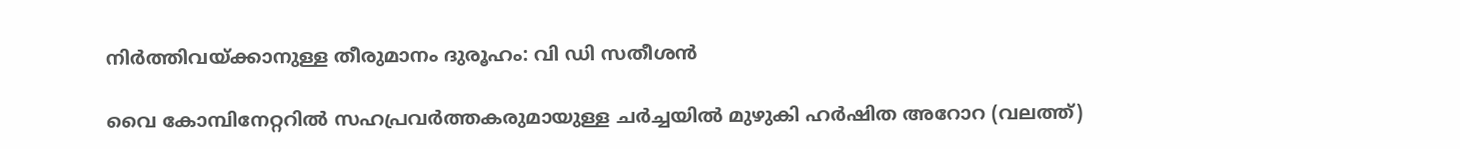നിര്‍ത്തിവയ്‌ക്കാനുള്ള തീരുമാനം ദുരൂഹം: വി ഡി സതീശന്‍

വൈ കോമ്പിനേറ്ററില്‍ സഹപ്രവര്‍ത്തകരുമായുള്ള ചര്‍ച്ചയില്‍ മുഴുകി ഹര്‍ഷിത അറോറ (വലത്ത്)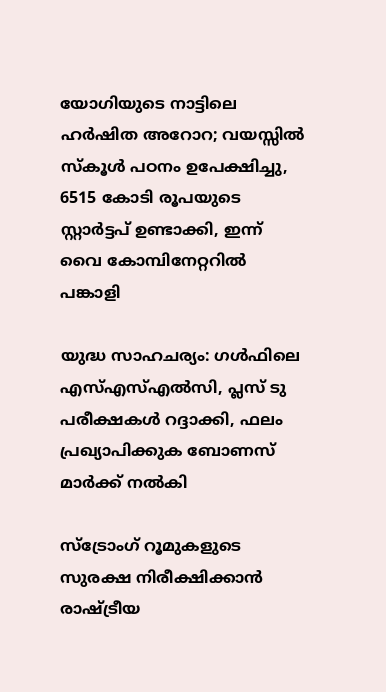യോഗിയുടെ നാട്ടിലെ ഹര്‍ഷിത അറോറ; വയസ്സില്‍ സ്കൂള്‍ പഠനം ഉപേക്ഷിച്ചു, 6515 കോടി രൂപയുടെ സ്റ്റാര്‍ട്ടപ് ഉണ്ടാക്കി, ഇന്ന് വൈ കോമ്പിനേറ്ററില്‍ പങ്കാളി

യുദ്ധ സാഹചര്യം: ഗള്‍ഫിലെ എസ്എസ്എല്‍സി, പ്ലസ് ടു പരീക്ഷകള്‍ റദ്ദാക്കി, ഫലം പ്രഖ്യാപിക്കുക ബോണസ് മാര്‍ക്ക് നല്‍കി

സ്ട്രോംഗ് റൂമുകളുടെ സുരക്ഷ നിരീക്ഷിക്കാന്‍ രാഷ്‌ട്രീയ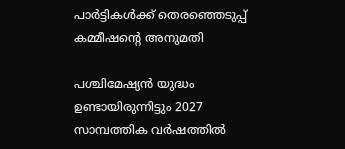പാര്‍ട്ടികള്‍ക്ക് തെരഞ്ഞെടുപ്പ് കമ്മീഷന്റെ അനുമതി

പശ്ചിമേഷ്യൻ യുദ്ധം ഉണ്ടായിരുന്നിട്ടും 2027 സാമ്പത്തിക വർഷത്തിൽ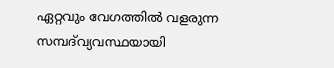ഏറ്റവും വേഗത്തിൽ വളരുന്ന സമ്പദ്‌വ്യവസ്ഥയായി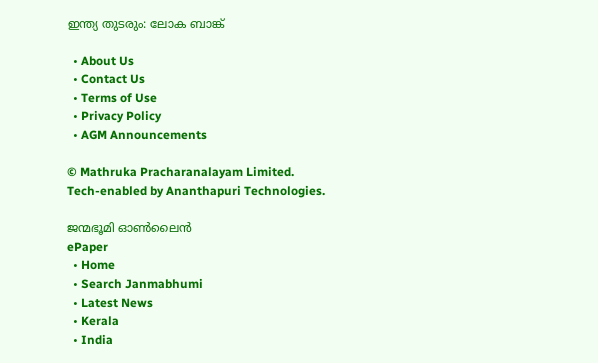ഇന്ത്യ തുടരും: ലോക ബാങ്ക്

  • About Us
  • Contact Us
  • Terms of Use
  • Privacy Policy
  • AGM Announcements

© Mathruka Pracharanalayam Limited.
Tech-enabled by Ananthapuri Technologies.

ജന്മഭൂമി ഓണ്‍ലൈന്‍
ePaper
  • Home
  • Search Janmabhumi
  • Latest News
  • Kerala
  • India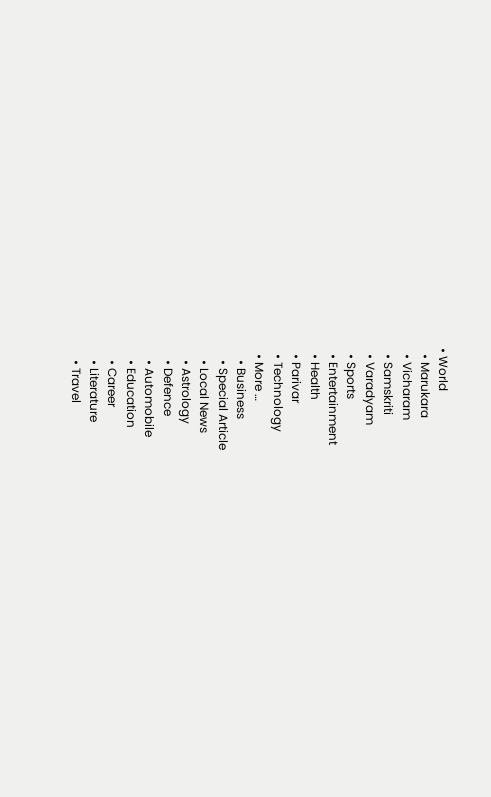• World
  • Marukara
  • Vicharam
  • Samskriti
  • Varadyam
  • Sports
  • Entertainment
  • Health
  • Parivar
  • Technology
  • More …
    • Business
    • Special Article
    • Local News
    • Astrology
    • Defence
    • Automobile
    • Education
    • Career
    • Literature
    • Travel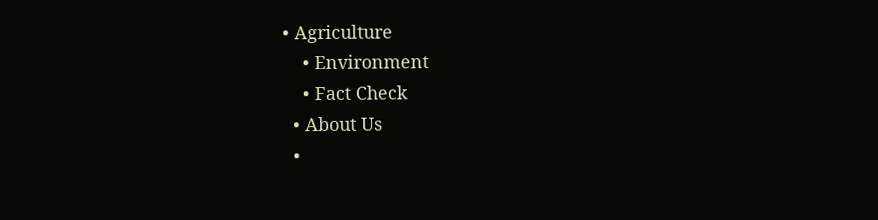• Agriculture
    • Environment
    • Fact Check
  • About Us
  •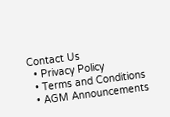Contact Us
  • Privacy Policy
  • Terms and Conditions
  • AGM Announcements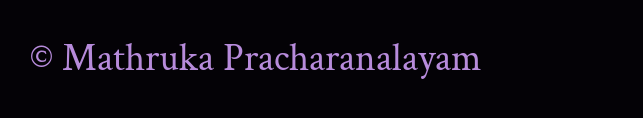© Mathruka Pracharanalayam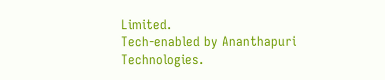Limited.
Tech-enabled by Ananthapuri Technologies.